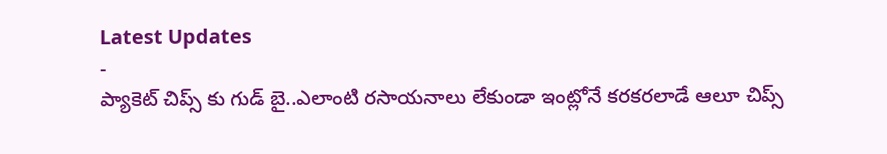Latest Updates
-
ప్యాకెట్ చిప్స్ కు గుడ్ బై..ఎలాంటి రసాయనాలు లేకుండా ఇంట్లోనే కరకరలాడే ఆలూ చిప్స్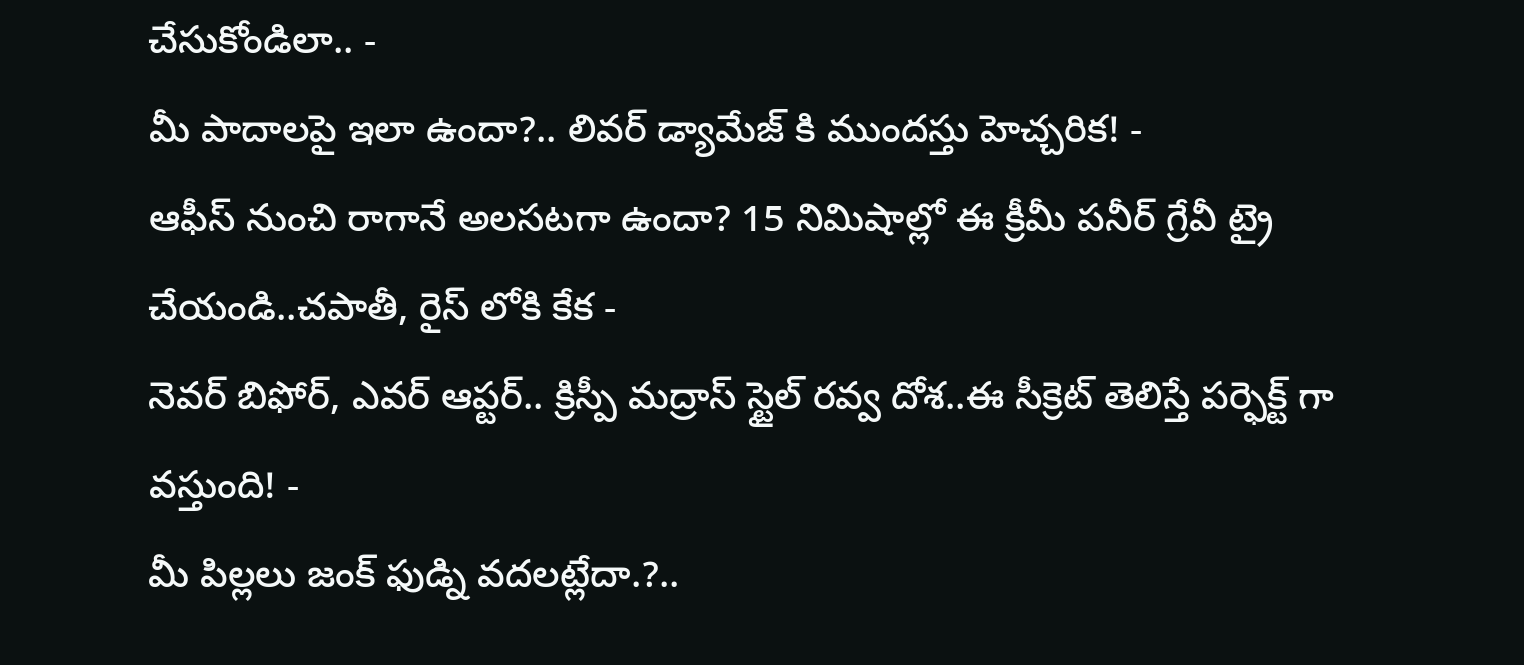చేసుకోండిలా.. -
మీ పాదాలపై ఇలా ఉందా?.. లివర్ డ్యామేజ్ కి ముందస్తు హెచ్చరిక! -
ఆఫీస్ నుంచి రాగానే అలసటగా ఉందా? 15 నిమిషాల్లో ఈ క్రీమీ పనీర్ గ్రేవీ ట్రై చేయండి..చపాతీ, రైస్ లోకి కేక -
నెవర్ బిఫోర్, ఎవర్ ఆప్టర్.. క్రిస్పీ మద్రాస్ స్టైల్ రవ్వ దోశ..ఈ సీక్రెట్ తెలిస్తే పర్ఫెక్ట్ గా వస్తుంది! -
మీ పిల్లలు జంక్ ఫుడ్ని వదలట్లేదా.?..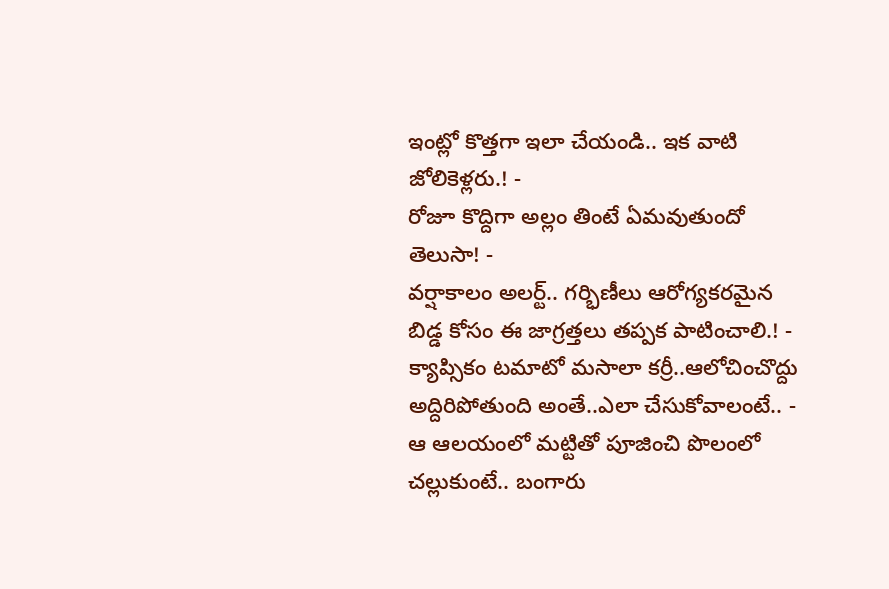ఇంట్లో కొత్తగా ఇలా చేయండి.. ఇక వాటి జోలికెళ్లరు.! -
రోజూ కొద్దిగా అల్లం తింటే ఏమవుతుందో తెలుసా! -
వర్షాకాలం అలర్ట్.. గర్భిణీలు ఆరోగ్యకరమైన బిడ్డ కోసం ఈ జాగ్రత్తలు తప్పక పాటించాలి.! -
క్యాప్సికం టమాటో మసాలా కర్రీ..ఆలోచించొద్దు అద్దిరిపోతుంది అంతే..ఎలా చేసుకోవాలంటే.. -
ఆ ఆలయంలో మట్టితో పూజించి పొలంలో చల్లుకుంటే.. బంగారు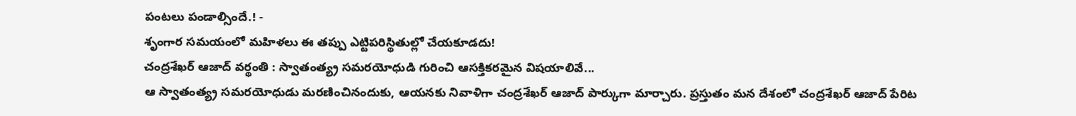పంటలు పండాల్సిందే.! -
శృంగార సమయంలో మహిళలు ఈ తప్పు ఎట్టిపరిస్థితుల్లో చేయకూడదు!
చంద్రశేఖర్ ఆజాద్ వర్థంతి : స్వాతంత్య్ర సమరయోధుడి గురించి ఆసక్తికరమైన విషయాలివే...
ఆ స్వాతంత్య్ర సమరయోధుడు మరణించినందుకు, ఆయనకు నివాళిగా చంద్రశేఖర్ ఆజాద్ పార్కుగా మార్చారు. ప్రస్తుతం మన దేశంలో చంద్రశేఖర్ ఆజాద్ పేరిట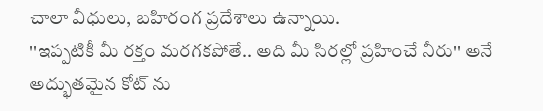చాలా వీధులు, బహిరంగ ప్రదేశాలు ఉన్నాయి.
''ఇప్పటికీ మీ రక్తం మరగకపోతే.. అది మీ సిరల్లో ప్రహించే నీరు'' అనే అద్భుతమైన కోట్ ను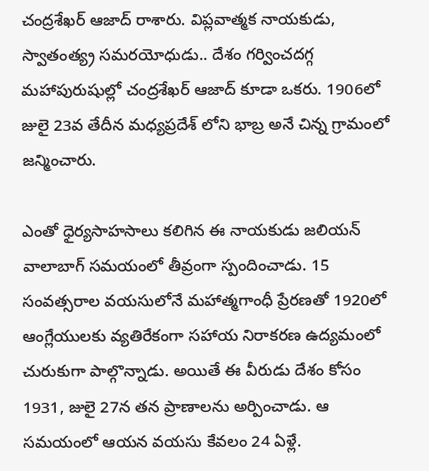చంద్రశేఖర్ ఆజాద్ రాశారు. విప్లవాత్మక నాయకుడు, స్వాతంత్య్ర సమరయోధుడు.. దేశం గర్వించదగ్గ మహాపురుషుల్లో చంద్రశేఖర్ ఆజాద్ కూడా ఒకరు. 1906లో జులై 23వ తేదీన మధ్యప్రదేశ్ లోని భాబ్ర అనే చిన్న గ్రామంలో జన్మించారు.

ఎంతో ధైర్యసాహసాలు కలిగిన ఈ నాయకుడు జలియన్ వాలాబాగ్ సమయంలో తీవ్రంగా స్పందించాడు. 15 సంవత్సరాల వయసులోనే మహాత్మగాంధీ ప్రేరణతో 1920లో ఆంగ్లేయులకు వ్యతిరేకంగా సహాయ నిరాకరణ ఉద్యమంలో చురుకుగా పాల్గొన్నాడు. అయితే ఈ వీరుడు దేశం కోసం 1931, జులై 27న తన ప్రాణాలను అర్పించాడు. ఆ సమయంలో ఆయన వయసు కేవలం 24 ఏళ్లే.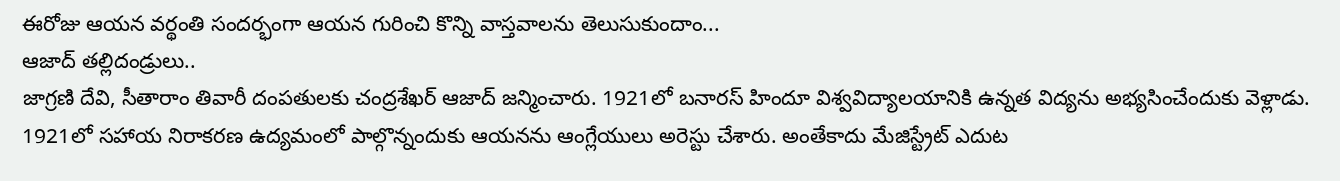ఈరోజు ఆయన వర్థంతి సందర్భంగా ఆయన గురించి కొన్ని వాస్తవాలను తెలుసుకుందాం...
ఆజాద్ తల్లిదండ్రులు..
జాగ్రణి దేవి, సీతారాం తివారీ దంపతులకు చంద్రశేఖర్ ఆజాద్ జన్మించారు. 1921లో బనారస్ హిందూ విశ్వవిద్యాలయానికి ఉన్నత విద్యను అభ్యసించేందుకు వెళ్లాడు. 1921లో సహాయ నిరాకరణ ఉద్యమంలో పాల్గొన్నందుకు ఆయనను ఆంగ్లేయులు అరెస్టు చేశారు. అంతేకాదు మేజిస్ట్రేట్ ఎదుట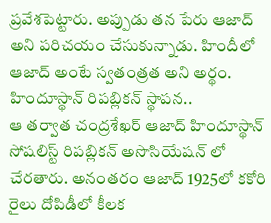ప్రవేశపెట్టారు. అప్పుడు తన పేరు ఆజాద్ అని పరిచయం చేసుకున్నాడు. హిందీలో ఆజాద్ అంటే స్వతంత్రత అని అర్థం.
హిందూస్థాన్ రిపబ్లికన్ స్థాపన..
ఆ తర్వాత చంద్రశేఖర్ ఆజాద్ హిందూస్థాన్ సోషలిస్ట్ రిపబ్లికన్ అసొసియేషన్ లో చేరతారు. అనంతరం ఆజాద్ 1925లో కకోరి రైలు దోపిడీలో కీలక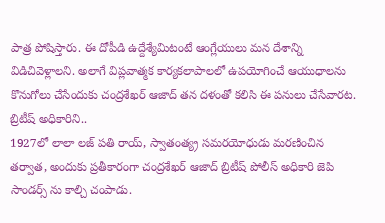పాత్ర పోషిస్తారు. ఈ దోపీడి ఉద్దేశ్యేమిటంటే ఆంగ్లేయులు మన దేశాన్ని విడిచివెళ్లాలని. అలాగే విప్లవాత్మక కార్యకలాపాలలో ఉపయోగించే ఆయుధాలను కొనుగోలు చేసేందుకు చంద్రశేఖర్ ఆజాద్ తన దళంతో కలిసి ఈ పనులు చేసేవారట.
బ్రిటీష్ అధికారిని..
1927లో లాలా లజ్ పతి రాయ్, స్వాతంత్య్ర సమరయోధుడు మరణించిన తర్వాత, అందుకు ప్రతీకారంగా చంద్రశేఖర్ ఆజాద్ బ్రిటీష్ పోలీస్ అధికారి జెపి సాండర్స్ ను కాల్చి చంపాడు.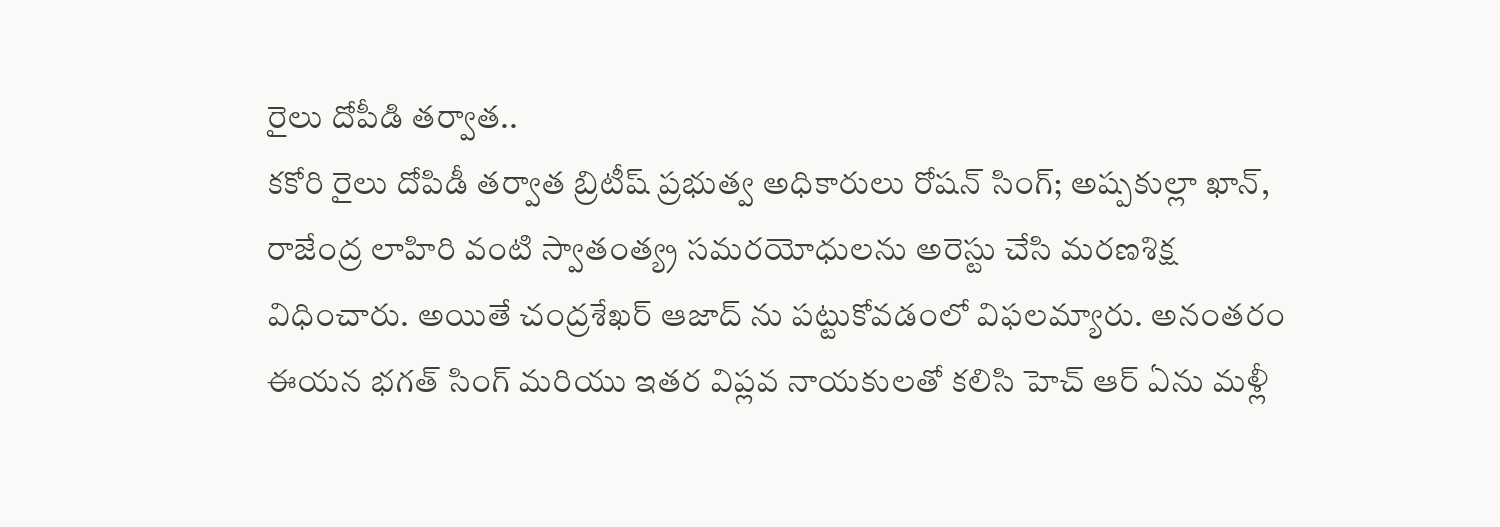రైలు దోపీడి తర్వాత..
కకోరి రైలు దోపిడీ తర్వాత బ్రిటీష్ ప్రభుత్వ అధికారులు రోషన్ సింగ్; అష్పకుల్లా ఖాన్, రాజేంద్ర లాహిరి వంటి స్వాతంత్య్ర సమరయోధులను అరెస్టు చేసి మరణశిక్ష విధించారు. అయితే చంద్రశేఖర్ ఆజాద్ ను పట్టుకోవడంలో విఫలమ్యారు. అనంతరం ఈయన భగత్ సింగ్ మరియు ఇతర విప్లవ నాయకులతో కలిసి హెచ్ ఆర్ ఏను మళ్లీ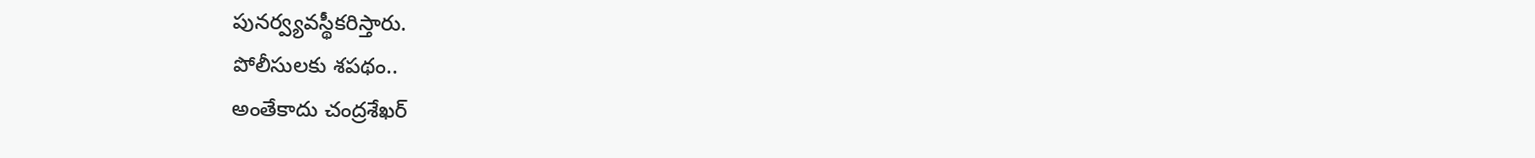పునర్వ్యవస్థీకరిస్తారు.
పోలీసులకు శపథం..
అంతేకాదు చంద్రశేఖర్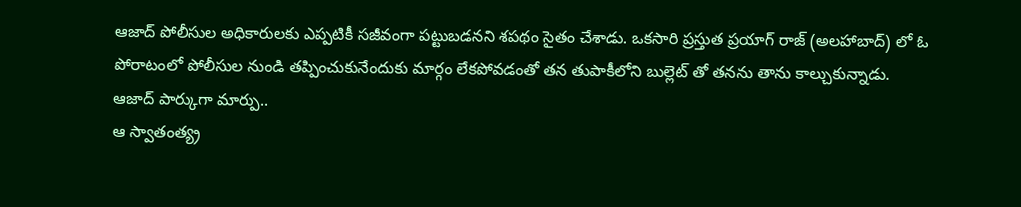ఆజాద్ పోలీసుల అధికారులకు ఎప్పటికీ సజీవంగా పట్టుబడనని శపథం సైతం చేశాడు. ఒకసారి ప్రస్తుత ప్రయాగ్ రాజ్ (అలహాబాద్) లో ఓ పోరాటంలో పోలీసుల నుండి తప్పించుకునేందుకు మార్గం లేకపోవడంతో తన తుపాకీలోని బుల్లెట్ తో తనను తాను కాల్చుకున్నాడు.
ఆజాద్ పార్కుగా మార్పు..
ఆ స్వాతంత్య్ర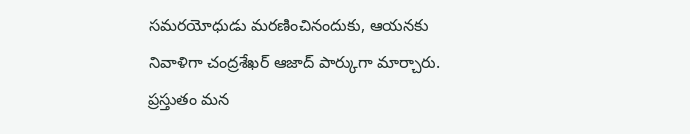సమరయోధుడు మరణించినందుకు, ఆయనకు నివాళిగా చంద్రశేఖర్ ఆజాద్ పార్కుగా మార్చారు. ప్రస్తుతం మన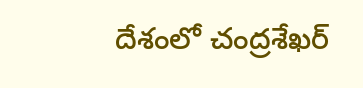దేశంలో చంద్రశేఖర్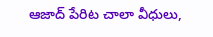ఆజాద్ పేరిట చాలా వీధులు,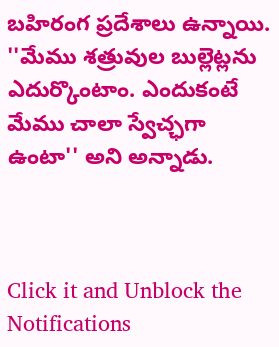బహిరంగ ప్రదేశాలు ఉన్నాయి. ''మేము శత్రువుల బుల్లెట్లను ఎదుర్కొంటాం. ఎందుకంటే మేము చాలా స్వేచ్ఛగా ఉంటా'' అని అన్నాడు.



Click it and Unblock the Notifications